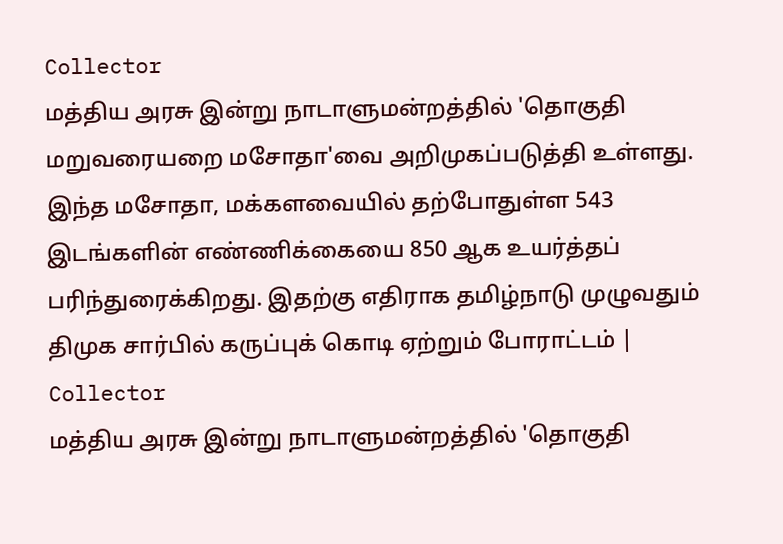Collector
மத்திய அரசு இன்று நாடாளுமன்றத்தில் 'தொகுதி மறுவரையறை மசோதா'வை அறிமுகப்படுத்தி உள்ளது. இந்த மசோதா, மக்களவையில் தற்போதுள்ள 543 இடங்களின் எண்ணிக்கையை 850 ஆக உயர்த்தப் பரிந்துரைக்கிறது. இதற்கு எதிராக தமிழ்நாடு முழுவதும் திமுக சார்பில் கருப்புக் கொடி ஏற்றும் போராட்டம் | Collector
மத்திய அரசு இன்று நாடாளுமன்றத்தில் 'தொகுதி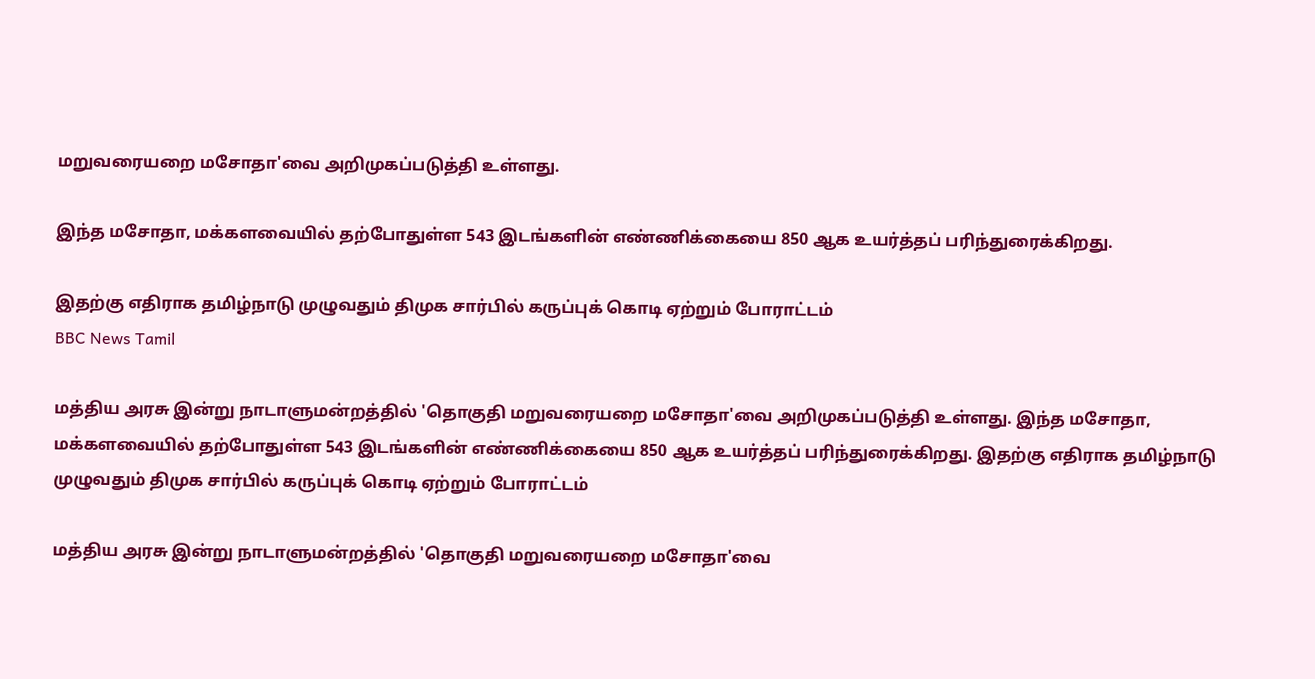மறுவரையறை மசோதா'வை அறிமுகப்படுத்தி உள்ளது.

இந்த மசோதா, மக்களவையில் தற்போதுள்ள 543 இடங்களின் எண்ணிக்கையை 850 ஆக உயர்த்தப் பரிந்துரைக்கிறது.

இதற்கு எதிராக தமிழ்நாடு முழுவதும் திமுக சார்பில் கருப்புக் கொடி ஏற்றும் போராட்டம்
BBC News Tamil

மத்திய அரசு இன்று நாடாளுமன்றத்தில் 'தொகுதி மறுவரையறை மசோதா'வை அறிமுகப்படுத்தி உள்ளது. இந்த மசோதா, மக்களவையில் தற்போதுள்ள 543 இடங்களின் எண்ணிக்கையை 850 ஆக உயர்த்தப் பரிந்துரைக்கிறது. இதற்கு எதிராக தமிழ்நாடு முழுவதும் திமுக சார்பில் கருப்புக் கொடி ஏற்றும் போராட்டம்

மத்திய அரசு இன்று நாடாளுமன்றத்தில் 'தொகுதி மறுவரையறை மசோதா'வை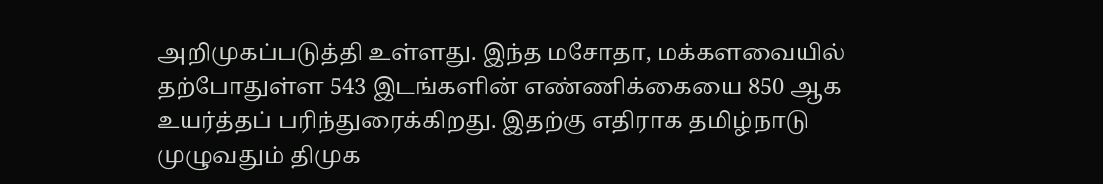அறிமுகப்படுத்தி உள்ளது. இந்த மசோதா, மக்களவையில் தற்போதுள்ள 543 இடங்களின் எண்ணிக்கையை 850 ஆக உயர்த்தப் பரிந்துரைக்கிறது. இதற்கு எதிராக தமிழ்நாடு முழுவதும் திமுக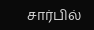சார்பில்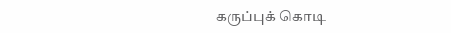கருப்புக் கொடி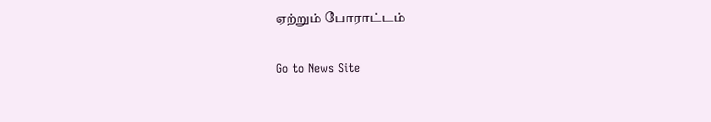ஏற்றும் போராட்டம்

Go to News Site